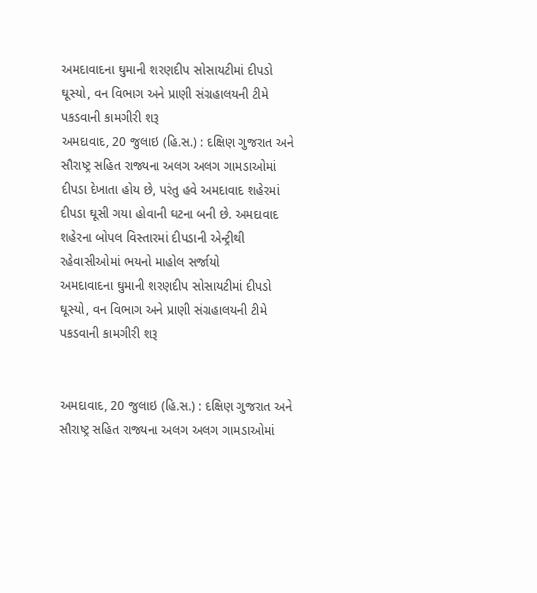અમદાવાદના ઘુમાની શરણદીપ સોસાયટીમાં દીપડો ઘૂસ્યો, વન વિભાગ અને પ્રાણી સંગ્રહાલયની ટીમે પકડવાની કામગીરી શરૂ
અમદાવાદ, 20 જુલાઇ (હિ.સ.) : દક્ષિણ ગુજરાત અને સૌરાષ્ટ્ર સહિત રાજ્યના અલગ અલગ ગામડાઓમાં દીપડા દેખાતા હોય છે, પરંતુ હવે અમદાવાદ શહેરમાં દીપડા ઘૂસી ગયા હોવાની ઘટના બની છે. અમદાવાદ શહેરના બોપલ વિસ્તારમાં દીપડાની એન્ટ્રીથી રહેવાસીઓમાં ભયનો માહોલ સર્જાયો
અમદાવાદના ઘુમાની શરણદીપ સોસાયટીમાં દીપડો ઘૂસ્યો, વન વિભાગ અને પ્રાણી સંગ્રહાલયની ટીમે પકડવાની કામગીરી શરૂ


અમદાવાદ, 20 જુલાઇ (હિ.સ.) : દક્ષિણ ગુજરાત અને સૌરાષ્ટ્ર સહિત રાજ્યના અલગ અલગ ગામડાઓમાં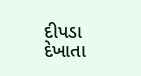દીપડા દેખાતા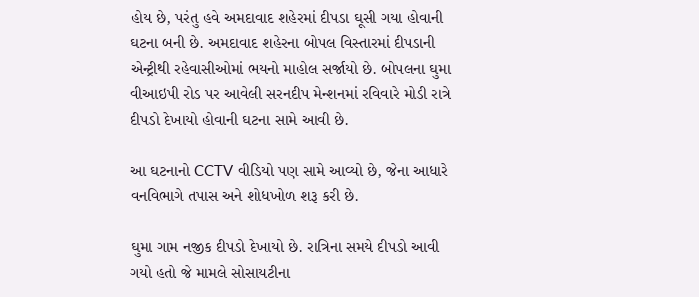હોય છે, પરંતુ હવે અમદાવાદ શહેરમાં દીપડા ઘૂસી ગયા હોવાની ઘટના બની છે. અમદાવાદ શહેરના બોપલ વિસ્તારમાં દીપડાની એન્ટ્રીથી રહેવાસીઓમાં ભયનો માહોલ સર્જાયો છે. બોપલના ઘુમા વીઆઇપી રોડ પર આવેલી સરનદીપ મેન્શનમાં રવિવારે મોડી રાત્રે દીપડો દેખાયો હોવાની ઘટના સામે આવી છે.

આ ઘટનાનો CCTV વીડિયો પણ સામે આવ્યો છે, જેના આધારે વનવિભાગે તપાસ અને શોધખોળ શરૂ કરી છે.

ઘુમા ગામ નજીક દીપડો દેખાયો છે. રાત્રિના સમયે દીપડો આવી ગયો હતો જે મામલે સોસાયટીના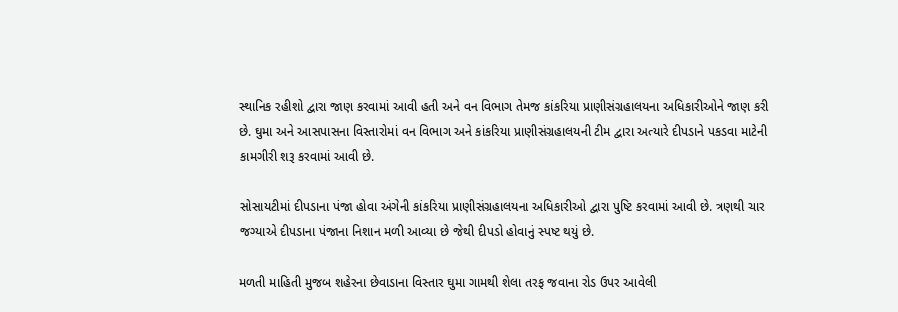સ્થાનિક રહીશો દ્વારા જાણ કરવામાં આવી હતી અને વન વિભાગ તેમજ કાંકરિયા પ્રાણીસંગ્રહાલયના અધિકારીઓને જાણ કરી છે. ઘુમા અને આસપાસના વિસ્તારોમાં વન વિભાગ અને કાંકરિયા પ્રાણીસંગ્રહાલયની ટીમ દ્વારા અત્યારે દીપડાને પકડવા માટેની કામગીરી શરૂ કરવામાં આવી છે.

સોસાયટીમાં દીપડાના પંજા હોવા અંગેની કાંકરિયા પ્રાણીસંગ્રહાલયના અધિકારીઓ દ્વારા પુષ્ટિ કરવામાં આવી છે. ત્રણથી ચાર જગ્યાએ દીપડાના પંજાના નિશાન મળી આવ્યા છે જેથી દીપડો હોવાનું સ્પષ્ટ થયું છે.

મળતી માહિતી મુજબ શહેરના છેવાડાના વિસ્તાર ઘુમા ગામથી શેલા તરફ જવાના રોડ ઉપર આવેલી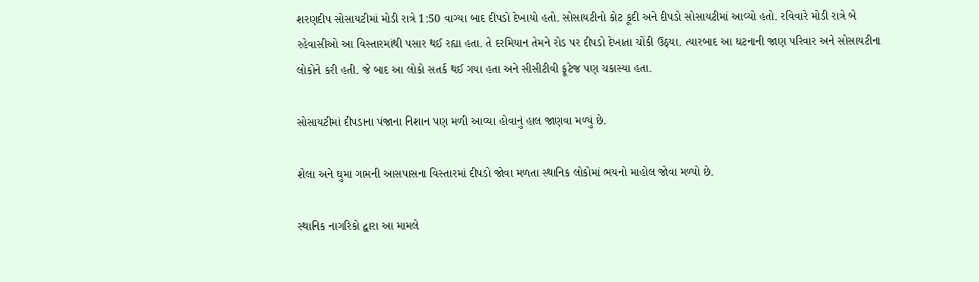શરણદીપ સોસાયટીમાં મોડી રાત્રે 1:50 વાગ્યા બાદ દીપડો દેખાયો હતો. સોસાયટીનો કોટ કૂદી અને દીપડો સોસાયટીમાં આવ્યો હતો. રવિવારે મોડી રાત્રે બે રહેવાસીઓ આ વિસ્તારમાંથી પસાર થઈ રહ્યા હતા. તે દરમિયાન તેમને રોડ પર દીપડો દેખાતા ચોંકી ઉઠ્યા. ત્યારબાદ આ ઘટનાની જાણ પરિવાર અને સોસાયટીના લોકોને કરી હતી. જે બાદ આ લોકો સતર્ક થઈ ગયા હતા અને સીસીટીવી ફૂટેજ પણ ચકાસ્યા હતા.

સોસાયટીમાં દીપડાના પંજાના નિશાન પણ મળી આવ્યા હોવાનું હાલ જાણવા મળ્યું છે.

શેલા અને ઘુમા ગામની આસપાસના વિસ્તારમાં દીપડો જોવા મળતા સ્થાનિક લોકોમાં ભયનો માહોલ જોવા મળ્યો છે.

સ્થાનિક નાગરિકો દ્વારા આ મામલે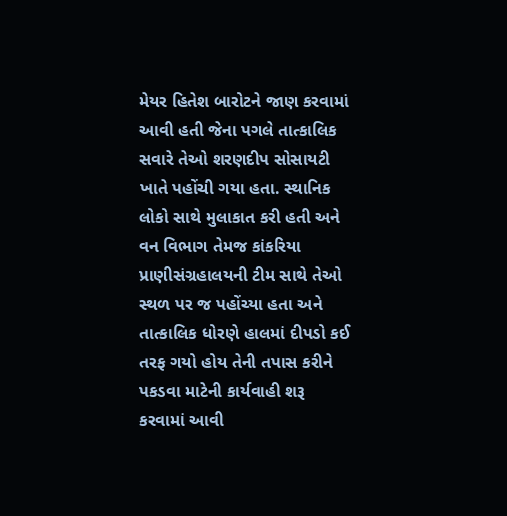મેયર હિતેશ બારોટને જાણ કરવામાં આવી હતી જેના પગલે તાત્કાલિક સવારે તેઓ શરણદીપ સોસાયટી ખાતે પહોંચી ગયા હતા. સ્થાનિક લોકો સાથે મુલાકાત કરી હતી અને વન વિભાગ તેમજ કાંકરિયા પ્રાણીસંગ્રહાલયની ટીમ સાથે તેઓ સ્થળ પર જ પહોંચ્યા હતા અને તાત્કાલિક ધોરણે હાલમાં દીપડો કઈ તરફ ગયો હોય તેની તપાસ કરીને પકડવા માટેની કાર્યવાહી શરૂ કરવામાં આવી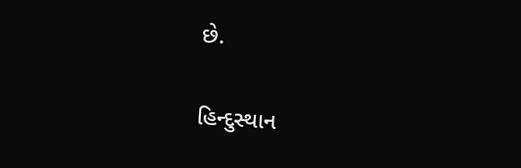છે.

હિન્દુસ્થાન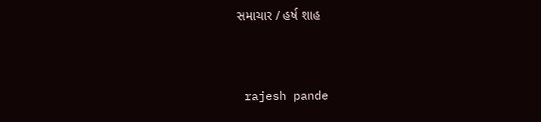સમાચાર / હર્ષ શાહ


 rajesh pande